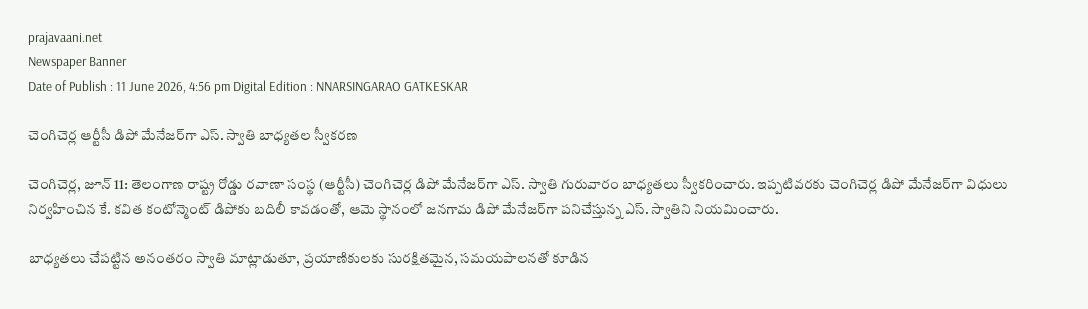prajavaani.net
Newspaper Banner
Date of Publish : 11 June 2026, 4:56 pm Digital Edition : NNARSINGARAO GATKESKAR

చెంగిచెర్ల ఆర్టీసీ డిపో మేనేజర్‌గా ఎస్. స్వాతి బాధ్యతల స్వీకరణ

చెంగిచెర్ల, జూన్ 11: తెలంగాణ రాష్ట్ర రోడ్డు రవాణా సంస్థ (ఆర్టీసీ) చెంగిచెర్ల డిపో మేనేజర్‌గా ఎస్. స్వాతి గురువారం బాధ్యతలు స్వీకరించారు. ఇప్పటివరకు చెంగిచెర్ల డిపో మేనేజర్‌గా విధులు నిర్వహించిన కే. కవిత కంటోన్మెంట్ డిపోకు బదిలీ కావడంతో, ఆమె స్థానంలో జనగామ డిపో మేనేజర్‌గా పనిచేస్తున్న ఎస్. స్వాతిని నియమించారు.

బాధ్యతలు చేపట్టిన అనంతరం స్వాతి మాట్లాడుతూ, ప్రయాణికులకు సురక్షితమైన, సమయపాలనతో కూడిన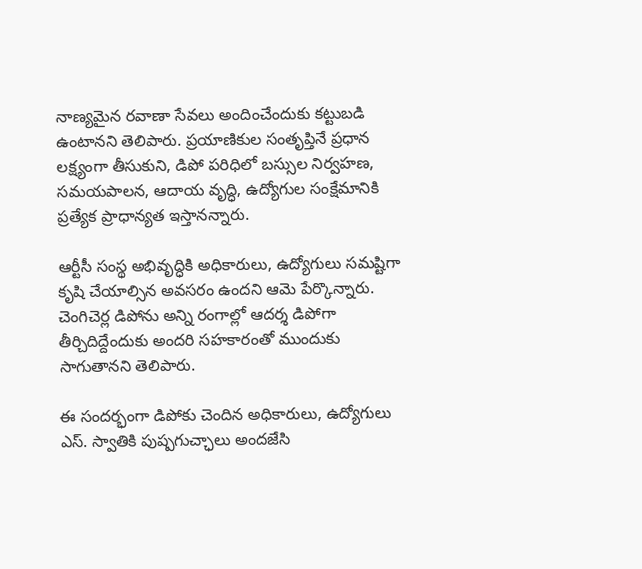నాణ్యమైన రవాణా సేవలు అందించేందుకు కట్టుబడి ఉంటానని తెలిపారు. ప్రయాణికుల సంతృప్తినే ప్రధాన లక్ష్యంగా తీసుకుని, డిపో పరిధిలో బస్సుల నిర్వహణ, సమయపాలన, ఆదాయ వృద్ధి, ఉద్యోగుల సంక్షేమానికి ప్రత్యేక ప్రాధాన్యత ఇస్తానన్నారు.

ఆర్టీసీ సంస్థ అభివృద్ధికి అధికారులు, ఉద్యోగులు సమష్టిగా కృషి చేయాల్సిన అవసరం ఉందని ఆమె పేర్కొన్నారు. చెంగిచెర్ల డిపోను అన్ని రంగాల్లో ఆదర్శ డిపోగా తీర్చిదిద్దేందుకు అందరి సహకారంతో ముందుకు సాగుతానని తెలిపారు.

ఈ సందర్భంగా డిపోకు చెందిన అధికారులు, ఉద్యోగులు ఎస్. స్వాతికి పుష్పగుచ్ఛాలు అందజేసి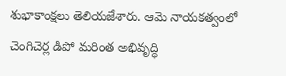శుభాకాంక్షలు తెలియజేశారు. ఆమె నాయకత్వంలో చెంగిచెర్ల డిపో మరింత అభివృద్ధి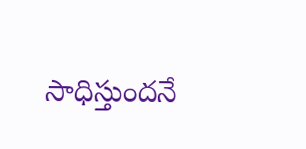సాధిస్తుందనే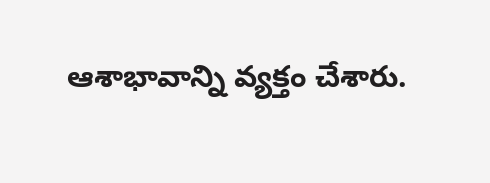ఆశాభావాన్ని వ్యక్తం చేశారు.